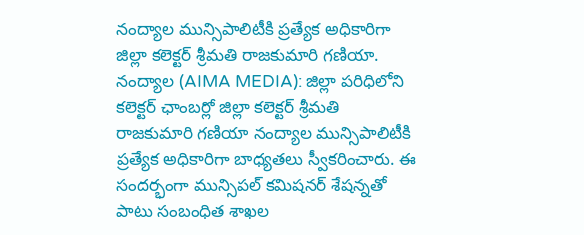నంద్యాల మున్సిపాలిటీకి ప్రత్యేక అధికారిగా జిల్లా కలెక్టర్ శ్రీమతి రాజకుమారి గణియా.
నంద్యాల (AIMA MEDIA): జిల్లా పరిధిలోని కలెక్టర్ ఛాంబర్లో జిల్లా కలెక్టర్ శ్రీమతి రాజకుమారి గణియా నంద్యాల మున్సిపాలిటీకి ప్రత్యేక అధికారిగా బాధ్యతలు స్వీకరించారు. ఈ సందర్భంగా మున్సిపల్ కమిషనర్ శేషన్నతో పాటు సంబంధిత శాఖల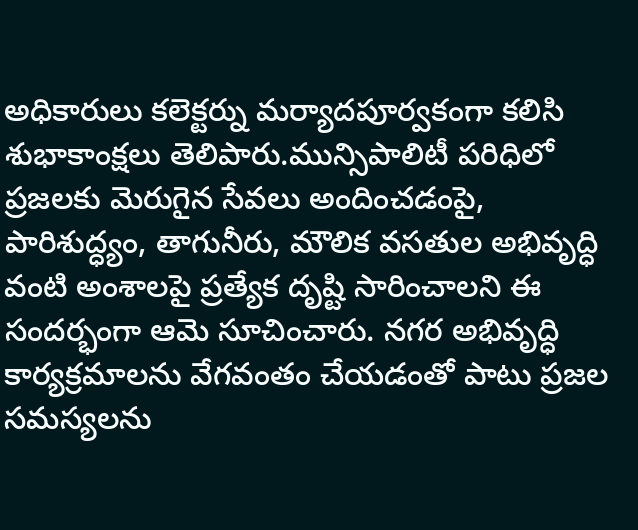అధికారులు కలెక్టర్ను మర్యాదపూర్వకంగా కలిసి శుభాకాంక్షలు తెలిపారు.మున్సిపాలిటీ పరిధిలో ప్రజలకు మెరుగైన సేవలు అందించడంపై, పారిశుద్ధ్యం, తాగునీరు, మౌలిక వసతుల అభివృద్ధి వంటి అంశాలపై ప్రత్యేక దృష్టి సారించాలని ఈ సందర్భంగా ఆమె సూచించారు. నగర అభివృద్ధి కార్యక్రమాలను వేగవంతం చేయడంతో పాటు ప్రజల సమస్యలను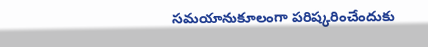సమయానుకూలంగా పరిష్కరించేందుకు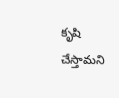కృషి చేస్తామని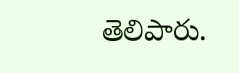తెలిపారు.